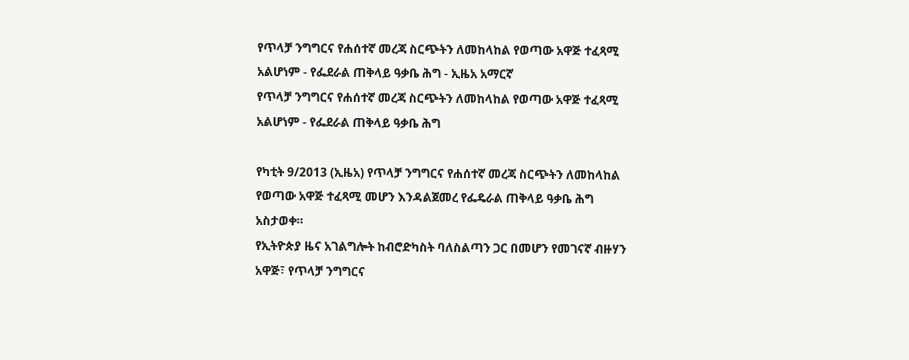የጥላቻ ንግግርና የሐሰተኛ መረጃ ስርጭትን ለመከላከል የወጣው አዋጅ ተፈጻሚ አልሆነም - የፌደራል ጠቅላይ ዓቃቤ ሕግ - ኢዜአ አማርኛ
የጥላቻ ንግግርና የሐሰተኛ መረጃ ስርጭትን ለመከላከል የወጣው አዋጅ ተፈጻሚ አልሆነም - የፌደራል ጠቅላይ ዓቃቤ ሕግ

የካቲት 9/2013 (ኢዜአ) የጥላቻ ንግግርና የሐሰተኛ መረጃ ስርጭትን ለመከላከል የወጣው አዋጅ ተፈጻሚ መሆን እንዳልጀመረ የፌዴራል ጠቅላይ ዓቃቤ ሕግ አስታወቀ።
የኢትዮጵያ ዜና አገልግሎት ከብሮድካስት ባለስልጣን ጋር በመሆን የመገናኛ ብዙሃን አዋጅ፣ የጥላቻ ንግግርና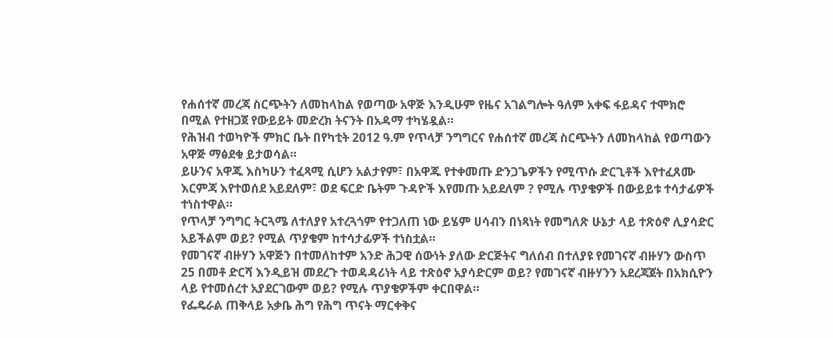የሐሰተኛ መረጃ ስርጭትን ለመከላከል የወጣው አዋጅ እንዲሁም የዜና አገልግሎት ዓለም አቀፍ ፋይዳና ተሞክሮ በሚል የተዘጋጀ የውይይት መድረክ ትናንት በአዳማ ተካሄዷል።
የሕዝብ ተወካዮች ምክር ቤት በየካቲት 2012 ዓ.ም የጥላቻ ንግግርና የሐሰተኛ መረጃ ስርጭትን ለመከላከል የወጣውን አዋጅ ማፅደቁ ይታወሳል።
ይሁንና አዋጁ እስካሁን ተፈጻሚ ሲሆን አልታየም፣ በአዋጁ የተቀመጡ ድንጋጌዎችን የሚጥሱ ድርጊቶች እየተፈጸሙ እርምጃ እየተወሰደ አይደለም፣ ወደ ፍርድ ቤትም ጉዳዮች እየመጡ አይደለም ? የሚሉ ጥያቄዎች በውይይቱ ተሳታፊዎች ተነስተዋል።
የጥላቻ ንግግር ትርጓሜ ለተለያየ አተረጓጎም የተጋለጠ ነው ይሄም ሀሳብን በነጻነት የመግለጽ ሁኔታ ላይ ተጽዕኖ ሊያሳድር አይችልም ወይ? የሚል ጥያቄም ከተሳታፊዎች ተነስቷል።
የመገናኛ ብዙሃን አዋጅን በተመለከተም አንድ ሕጋዊ ሰውነት ያለው ድርጅትና ግለሰብ በተለያዩ የመገናኛ ብዙሃን ውስጥ 25 በመቶ ድርሻ እንዲይዝ መደረጉ ተወዳዳሪነት ላይ ተጽዕኖ አያሳድርም ወይ? የመገናኛ ብዙሃንን አደረጃጀት በአክሲዮን ላይ የተመሰረተ አያደርገውም ወይ? የሚሉ ጥያቄዎችም ቀርበዋል።
የፌዴራል ጠቅላይ አቃቤ ሕግ የሕግ ጥናት ማርቀቅና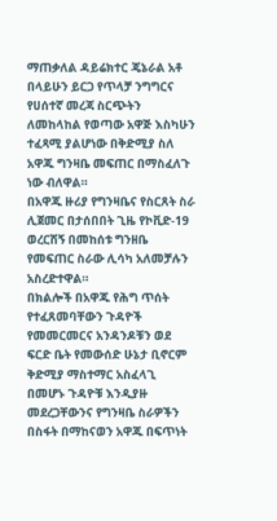ማጠቃለል ዳይሬክተር ጄኔራል አቶ በላይሁን ይርጋ የጥላቻ ንግግርና የሀሰተኛ መረጃ ስርጭትን ለመከላከል የወጣው አዋጅ እስካሁን ተፈጻሚ ያልሆነው በቅድሚያ ስለ አዋጁ ግንዛቤ መፍጠር በማስፈለጉ ነው ብለዋል።
በአዋጁ ዙሪያ የግንዛቤና የስርጸት ስራ ሊጀመር በታሰበበት ጊዜ የኮቪድ-19 ወረርሽኝ በመከሰቱ ግንዘቤ የመፍጠር ስራው ሊሳካ አለመቻሉን አስረድተዋል።
በክልሎች በአዋጁ የሕግ ጥሰት የተፈጸመባቸውን ጉዳዮች የመመርመርና አንዳንዶቹን ወደ ፍርድ ቤት የመውሰድ ሁኔታ ቢኖርም ቅድሚያ ማስተማር አስፈላጊ በመሆኑ ጉዳዮቹ እንዲያዙ መደረጋቸውንና የግንዛቤ ስራዎችን በስፋት በማከናወን አዋጁ በፍጥነት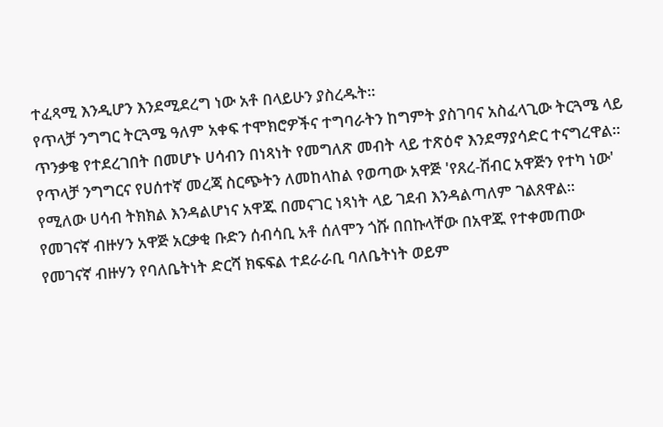ተፈጻሚ እንዲሆን እንደሚደረግ ነው አቶ በላይሁን ያስረዱት።
የጥላቻ ንግግር ትርጓሜ ዓለም አቀፍ ተሞክሮዎችና ተግባራትን ከግምት ያስገባና አስፈላጊው ትርጓሜ ላይ ጥንቃቄ የተደረገበት በመሆኑ ሀሳብን በነጻነት የመግለጽ መብት ላይ ተጽዕኖ እንደማያሳድር ተናግረዋል።
የጥላቻ ንግግርና የሀሰተኛ መረጃ ስርጭትን ለመከላከል የወጣው አዋጅ 'የጸረ-ሽብር አዋጅን የተካ ነው' የሚለው ሀሳብ ትክክል እንዳልሆነና አዋጁ በመናገር ነጻነት ላይ ገደብ እንዳልጣለም ገልጸዋል።
የመገናኛ ብዙሃን አዋጅ አርቃቂ ቡድን ሰብሳቢ አቶ ሰለሞን ጎሹ በበኩላቸው በአዋጁ የተቀመጠው የመገናኛ ብዙሃን የባለቤትነት ድርሻ ክፍፍል ተደራራቢ ባለቤትነት ወይም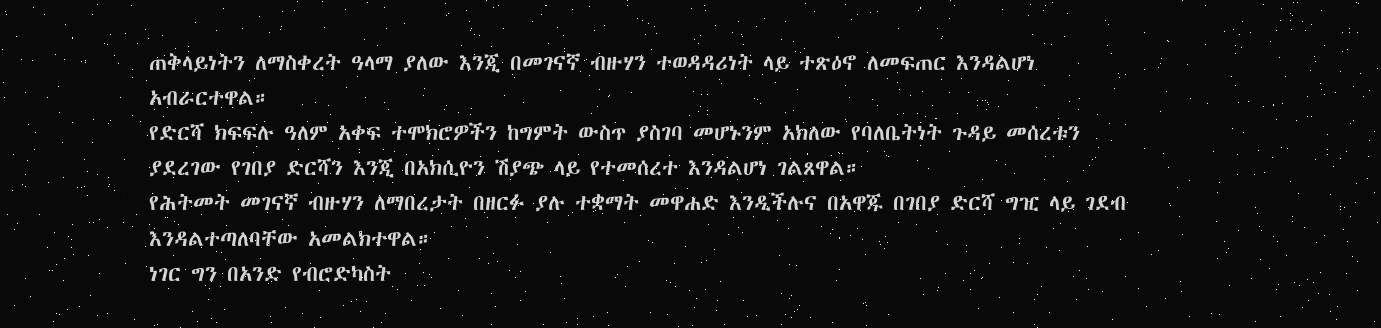ጠቅላይነትን ለማስቀረት ዓላማ ያለው እንጂ በመገናኛ ብዙሃን ተወዳዳሪነት ላይ ተጽዕኖ ለመፍጠር እንዳልሆነ አብራርተዋል።
የድርሻ ክፍፍሉ ዓለም አቀፍ ተሞክሮዎችን ከግምት ውስጥ ያስገባ መሆኑንም አክለው የባለቤትነት ጉዳይ መሰረቱን ያደረገው የገበያ ድርሻን እንጂ በአክሲዮን ሽያጭ ላይ የተመሰረተ እንዳልሆነ ገልጸዋል።
የሕትመት መገናኛ ብዙሃን ለማበረታት በዘርፉ ያሉ ተቋማት መዋሐድ እንዲችሉና በአዋጁ በገበያ ድርሻ ግዢ ላይ ገደብ እንዳልተጣለባቸው አመልክተዋል።
ነገር ግን በአንድ የብሮድካስት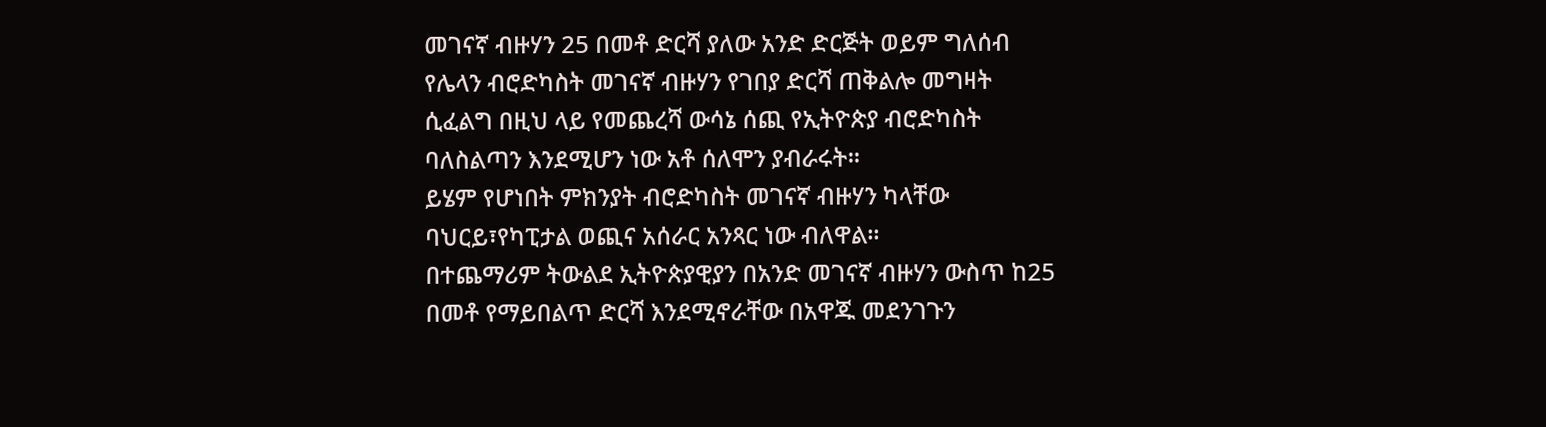መገናኛ ብዙሃን 25 በመቶ ድርሻ ያለው አንድ ድርጅት ወይም ግለሰብ የሌላን ብሮድካስት መገናኛ ብዙሃን የገበያ ድርሻ ጠቅልሎ መግዛት ሲፈልግ በዚህ ላይ የመጨረሻ ውሳኔ ሰጪ የኢትዮጵያ ብሮድካስት ባለስልጣን እንደሚሆን ነው አቶ ሰለሞን ያብራሩት።
ይሄም የሆነበት ምክንያት ብሮድካስት መገናኛ ብዙሃን ካላቸው ባህርይ፣የካፒታል ወጪና አሰራር አንጻር ነው ብለዋል።
በተጨማሪም ትውልደ ኢትዮጵያዊያን በአንድ መገናኛ ብዙሃን ውስጥ ከ25 በመቶ የማይበልጥ ድርሻ እንደሚኖራቸው በአዋጁ መደንገጉን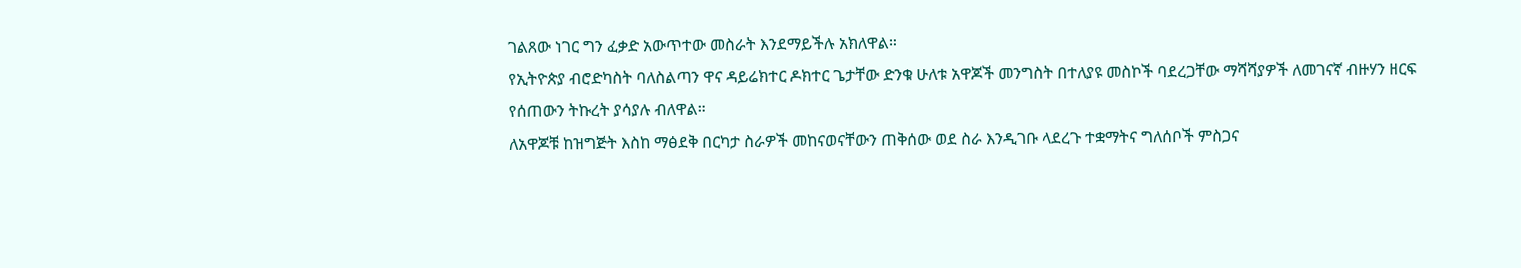ገልጸው ነገር ግን ፈቃድ አውጥተው መስራት እንደማይችሉ አክለዋል።
የኢትዮጵያ ብሮድካስት ባለስልጣን ዋና ዳይሬክተር ዶክተር ጌታቸው ድንቁ ሁለቱ አዋጆች መንግስት በተለያዩ መስኮች ባደረጋቸው ማሻሻያዎች ለመገናኛ ብዙሃን ዘርፍ የሰጠውን ትኩረት ያሳያሉ ብለዋል።
ለአዋጆቹ ከዝግጅት እስከ ማፅደቅ በርካታ ስራዎች መከናወናቸውን ጠቅሰው ወደ ስራ እንዲገቡ ላደረጉ ተቋማትና ግለሰቦች ምስጋና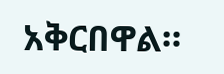አቅርበዋል።